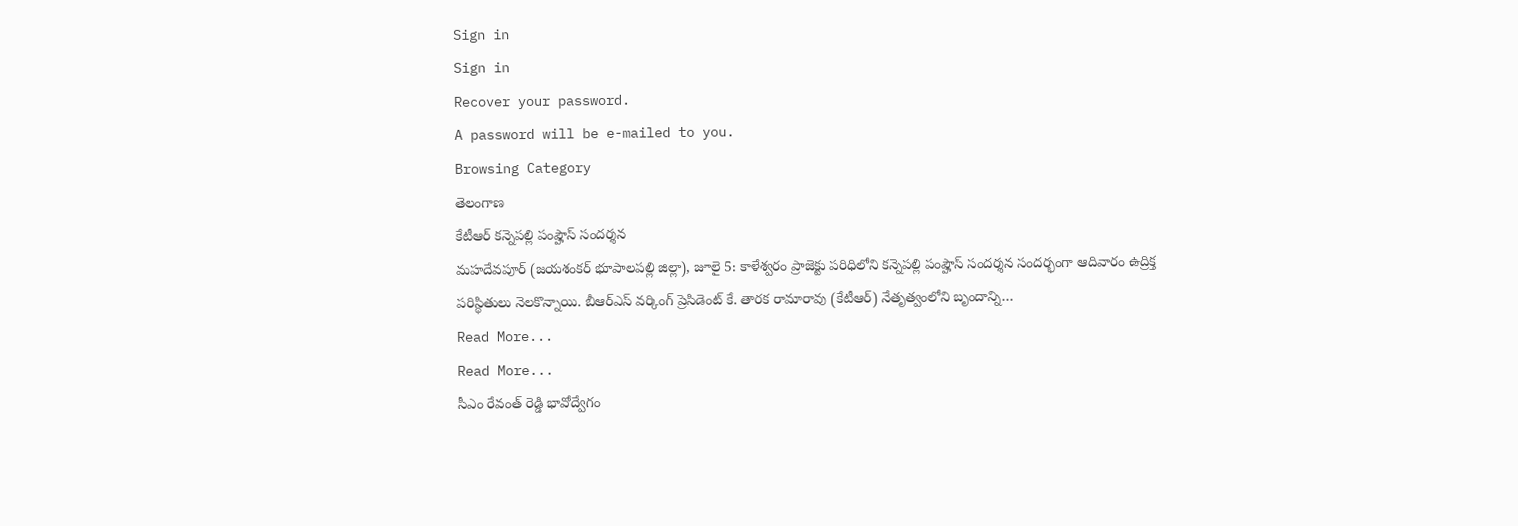Sign in
Sign in
Recover your password.
A password will be e-mailed to you.
Browsing Category
తెలంగాణ
కేటీఆర్ కన్నెపల్లి పంప్హౌస్ సందర్శన
మహదేవపూర్ (జయశంకర్ భూపాలపల్లి జిల్లా), జూలై 5: కాళేశ్వరం ప్రాజెక్టు పరిధిలోని కన్నెపల్లి పంప్హౌస్ సందర్శన సందర్భంగా ఆదివారం ఉద్రిక్త పరిస్థితులు నెలకొన్నాయి. బీఆర్ఎస్ వర్కింగ్ ప్రెసిడెంట్ కే. తారక రామారావు (కేటీఆర్) నేతృత్వంలోని బృందాన్ని…
Read More...
Read More...
సీఎం రేవంత్ రెడ్డి భావోద్వేగం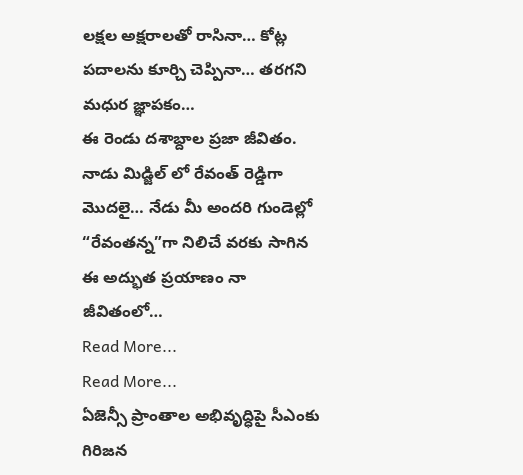లక్షల అక్షరాలతో రాసినా… కోట్ల పదాలను కూర్చి చెప్పినా… తరగని మధుర జ్ఞాపకం…
ఈ రెండు దశాబ్దాల ప్రజా జీవితం.
నాడు మిడ్జిల్ లో రేవంత్ రెడ్డిగా మొదలై… నేడు మీ అందరి గుండెల్లో “రేవంతన్న”గా నిలిచే వరకు సాగిన ఈ అద్భుత ప్రయాణం నా జీవితంలో…
Read More...
Read More...
ఏజెన్సీ ప్రాంతాల అభివృద్ధిపై సీఎంకు గిరిజన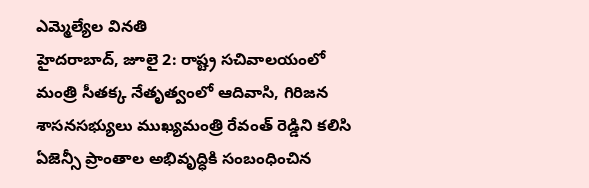ఎమ్మెల్యేల వినతి
హైదరాబాద్, జూలై 2: రాష్ట్ర సచివాలయంలో మంత్రి సీతక్క నేతృత్వంలో ఆదివాసి, గిరిజన శాసనసభ్యులు ముఖ్యమంత్రి రేవంత్ రెడ్డిని కలిసి ఏజెన్సీ ప్రాంతాల అభివృద్ధికి సంబంధించిన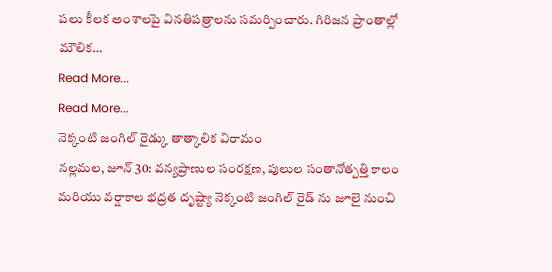పలు కీలక అంశాలపై వినతిపత్రాలను సమర్పించారు. గిరిజన ప్రాంతాల్లో మౌలిక…
Read More...
Read More...
నెక్కంటి జంగిల్ రైడ్కు తాత్కాలిక విరామం
నల్లమల, జూన్ 30: వన్యప్రాణుల సంరక్షణ, పులుల సంతానోత్పత్తి కాలం మరియు వర్షాకాల భద్రత దృష్ట్యా నెక్కంటి జంగిల్ రైడ్ ను జూలై నుంచి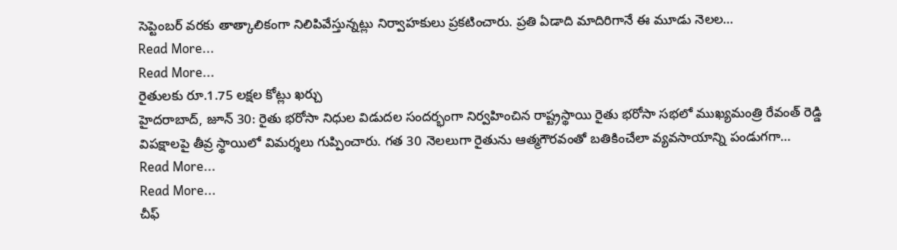సెప్టెంబర్ వరకు తాత్కాలికంగా నిలిపివేస్తున్నట్లు నిర్వాహకులు ప్రకటించారు. ప్రతి ఏడాది మాదిరిగానే ఈ మూడు నెలల…
Read More...
Read More...
రైతులకు రూ.1.75 లక్షల కోట్లు ఖర్చు
హైదరాబాద్, జూన్ 30: రైతు భరోసా నిధుల విడుదల సందర్భంగా నిర్వహించిన రాష్ట్రస్థాయి రైతు భరోసా సభలో ముఖ్యమంత్రి రేవంత్ రెడ్డి విపక్షాలపై తీవ్ర స్థాయిలో విమర్శలు గుప్పించారు. గత 30 నెలలుగా రైతును ఆత్మగౌరవంతో బతికించేలా వ్యవసాయాన్ని పండుగగా…
Read More...
Read More...
చీఫ్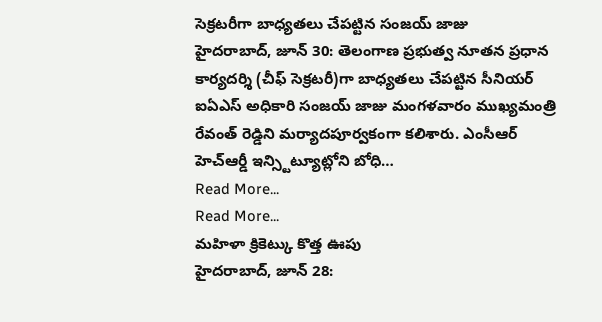సెక్రటరీగా బాధ్యతలు చేపట్టిన సంజయ్ జాజు
హైదరాబాద్, జూన్ 30: తెలంగాణ ప్రభుత్వ నూతన ప్రధాన కార్యదర్శి (చీఫ్ సెక్రటరీ)గా బాధ్యతలు చేపట్టిన సీనియర్ ఐఏఎస్ అధికారి సంజయ్ జాజు మంగళవారం ముఖ్యమంత్రి రేవంత్ రెడ్డిని మర్యాదపూర్వకంగా కలిశారు. ఎంసీఆర్ హెచ్ఆర్డీ ఇన్స్టిట్యూట్లోని బోధి…
Read More...
Read More...
మహిళా క్రికెట్కు కొత్త ఊపు
హైదరాబాద్, జూన్ 28: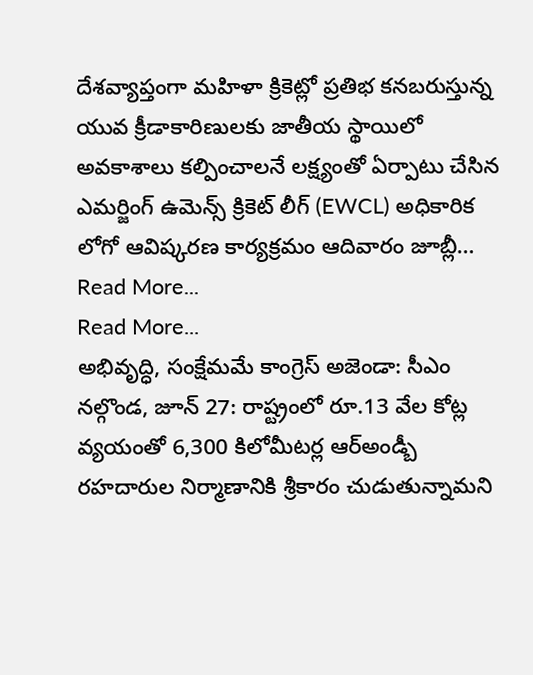దేశవ్యాప్తంగా మహిళా క్రికెట్లో ప్రతిభ కనబరుస్తున్న యువ క్రీడాకారిణులకు జాతీయ స్థాయిలో అవకాశాలు కల్పించాలనే లక్ష్యంతో ఏర్పాటు చేసిన ఎమర్జింగ్ ఉమెన్స్ క్రికెట్ లీగ్ (EWCL) అధికారిక లోగో ఆవిష్కరణ కార్యక్రమం ఆదివారం జూబ్లీ…
Read More...
Read More...
అభివృద్ధి, సంక్షేమమే కాంగ్రెస్ అజెండా: సీఎం
నల్గొండ, జూన్ 27: రాష్ట్రంలో రూ.13 వేల కోట్ల వ్యయంతో 6,300 కిలోమీటర్ల ఆర్అండ్బీ రహదారుల నిర్మాణానికి శ్రీకారం చుడుతున్నామని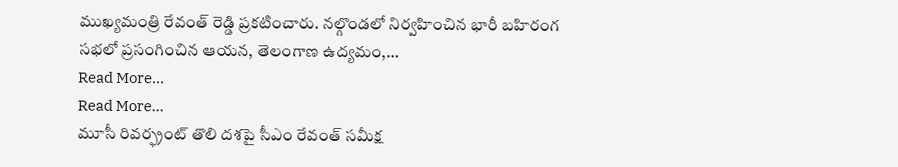ముఖ్యమంత్రి రేవంత్ రెడ్డి ప్రకటించారు. నల్గొండలో నిర్వహించిన భారీ బహిరంగ సభలో ప్రసంగించిన ఆయన, తెలంగాణ ఉద్యమం,…
Read More...
Read More...
మూసీ రివర్ఫ్రంట్ తొలి దశపై సీఎం రేవంత్ సమీక్ష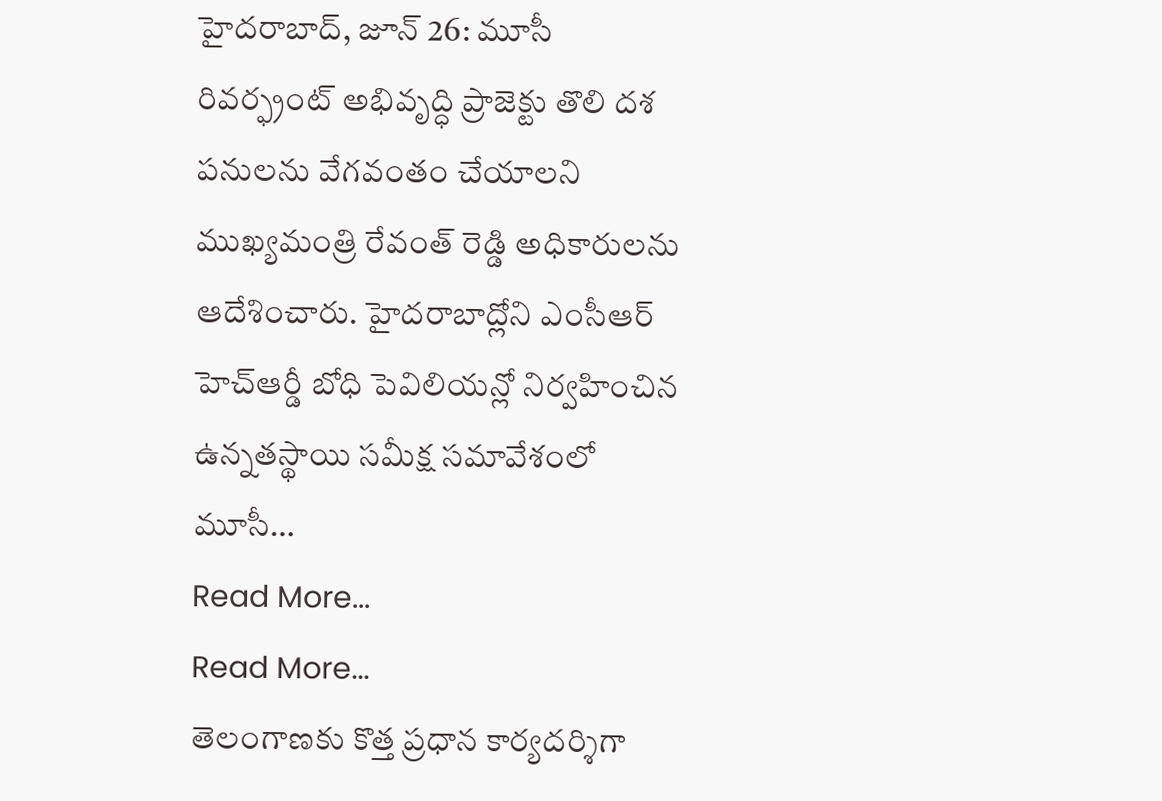హైదరాబాద్, జూన్ 26: మూసీ రివర్ఫ్రంట్ అభివృద్ధి ప్రాజెక్టు తొలి దశ పనులను వేగవంతం చేయాలని ముఖ్యమంత్రి రేవంత్ రెడ్డి అధికారులను ఆదేశించారు. హైదరాబాద్లోని ఎంసీఆర్ హెచ్ఆర్డీ బోధి పెవిలియన్లో నిర్వహించిన ఉన్నతస్థాయి సమీక్ష సమావేశంలో మూసీ…
Read More...
Read More...
తెలంగాణకు కొత్త ప్రధాన కార్యదర్శిగా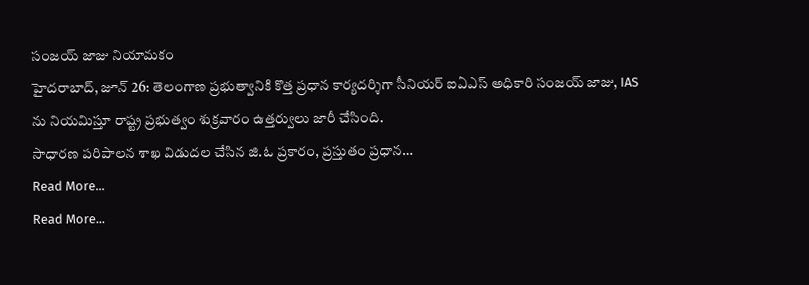సంజయ్ జాజు నియామకం
హైదరాబాద్, జూన్ 26: తెలంగాణ ప్రభుత్వానికి కొత్త ప్రధాన కార్యదర్శిగా సీనియర్ ఐఏఎస్ అధికారి సంజయ్ జాజు, IAS ను నియమిస్తూ రాష్ట్ర ప్రభుత్వం శుక్రవారం ఉత్తర్వులు జారీ చేసింది.
సాధారణ పరిపాలన శాఖ విడుదల చేసిన జి.ఓ ప్రకారం, ప్రస్తుతం ప్రధాన…
Read More...
Read More...